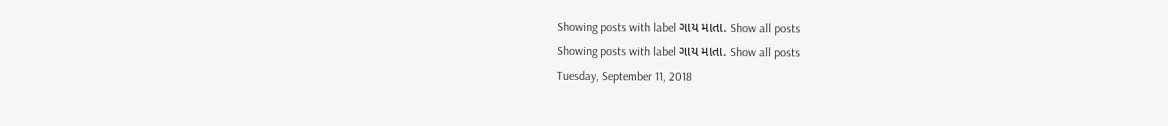Showing posts with label ગાય માતા. Show all posts
Showing posts with label ગાય માતા. Show all posts
Tuesday, September 11, 2018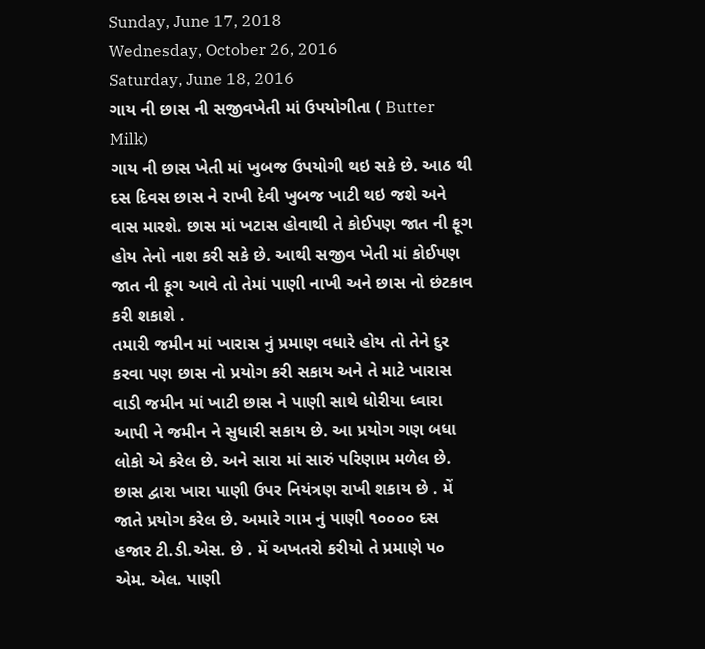Sunday, June 17, 2018
Wednesday, October 26, 2016
Saturday, June 18, 2016
ગાય ની છાસ ની સજીવખેતી માં ઉપયોગીતા ( Butter Milk)
ગાય ની છાસ ખેતી માં ખુબજ ઉપયોગી થઇ સકે છે. આઠ થી દસ દિવસ છાસ ને રાખી દેવી ખુબજ ખાટી થઇ જશે અને વાસ મારશે. છાસ માં ખટાસ હોવાથી તે કોઈપણ જાત ની ફૂગ હોય તેનો નાશ કરી સકે છે. આથી સજીવ ખેતી માં કોઈપણ જાત ની ફૂગ આવે તો તેમાં પાણી નાખી અને છાસ નો છંટકાવ કરી શકાશે .
તમારી જમીન માં ખારાસ નું પ્રમાણ વધારે હોય તો તેને દુર કરવા પણ છાસ નો પ્રયોગ કરી સકાય અને તે માટે ખારાસ વાડી જમીન માં ખાટી છાસ ને પાણી સાથે ધોરીયા ધ્વારા આપી ને જમીન ને સુધારી સકાય છે. આ પ્રયોગ ગણ બધા લોકો એ કરેલ છે. અને સારા માં સારું પરિણામ મળેલ છે.
છાસ દ્વારા ખારા પાણી ઉપર નિયંત્રણ રાખી શકાય છે . મેં જાતે પ્રયોગ કરેલ છે. અમારે ગામ નું પાણી ૧૦૦૦૦ દસ હજાર ટી.ડી.એસ. છે . મેં અખતરો કરીયો તે પ્રમાણે ૫૦ એમ. એલ. પાણી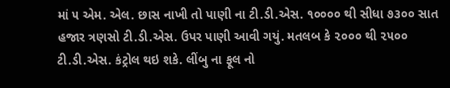માં ૫ એમ. એલ. છાસ નાખી તો પાણી ના ટી.ડી.એસ. ૧૦૦૦૦ થી સીધા ૭૩૦૦ સાત હજાર ત્રણસો ટી.ડી.એસ. ઉપર પાણી આવી ગયું. મતલબ કે ૨૦૦૦ થી ૨૫૦૦ ટી.ડી.એસ. કંટ્રોલ થઇ શકે. લીંબુ ના ફૂલ નો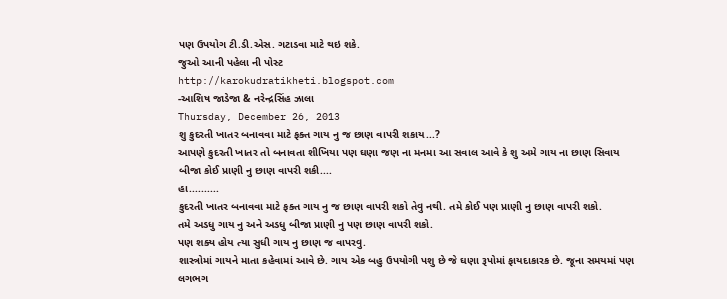પણ ઉપયોગ ટી.ડી.એસ. ગટાડવા માટે થઇ શકે.
જુઓ આની પહેલા ની પોસ્ટ
http://karokudratikheti.blogspot.com
-આશિષ જાડેજા & નરેન્દ્રસિંહ ઝાલા
Thursday, December 26, 2013
શુ કુદરતી ખાતર બનાવવા માટે ફક્ત ગાય નુ જ છાણ વાપરી શકાય...?
આપણે કુદરતી ખાતર તો બનાવતા શીખિયા પણ ઘણા જણ ના મનમા આ સવાલ આવે કે શુ અમે ગાય ના છાણ સિવાય બીજા કોઈ પ્રાણી નુ છાણ વાપરી શકી....
હા..........
કુદરતી ખાતર બનાવવા માટે ફક્ત ગાય નુ જ છાણ વાપરી શકો તેવુ નથી. તમે કોઈ પણ પ્રાણી નુ છાણ વાપરી શકો.
તમે અડધુ ગાય નુ અને અડધુ બીજા પ્રાણી નુ પણ છાણ વાપરી શકો.
પણ શક્ય હોય ત્યા સુધી ગાય નુ છાણ જ વાપરવુ.
શાસ્ત્રોમાં ગાયને માતા કહેવામાં આવે છે. ગાય એક બહુ ઉપયોગી પશુ છે જે ઘણા રૂપોમાં ફાયદાકારક છે. જૂના સમયમાં પણ લગભગ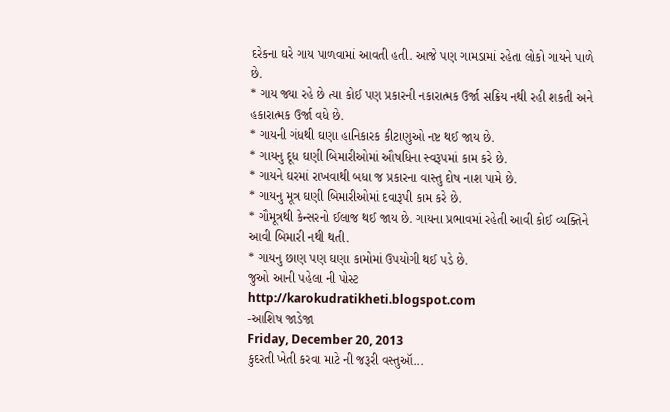દરેકના ઘરે ગાય પાળવામાં આવતી હતી. આજે પણ ગામડામાં રહેતા લોકો ગાયને પાળે છે.
* ગાય જ્યા રહે છે ત્યા કોઈ પણ પ્રકારની નકારાત્મક ઉર્જા સક્રિય નથી રહી શકતી અને હકારાત્મક ઉર્જા વધે છે.
* ગાયની ગંધથી ઘણા હાનિકારક કીટાણુઓ નષ્ટ થઈ જાય છે.
* ગાયનુ દૂધ ઘણી બિમારીઓમાં ઔષધિના સ્વરૂપમાં કામ કરે છે.
* ગાયને ઘરમાં રાખવાથી બધા જ પ્રકારના વાસ્તુ દોષ નાશ પામે છે.
* ગાયનુ મૂત્ર ઘણી બિમારીઓમાં દવારૂપી કામ કરે છે.
* ગૌમૂત્રથી કેન્સરનો ઈલાજ થઈ જાય છે. ગાયના પ્રભાવમાં રહેતી આવી કોઈ વ્યક્તિને આવી બિમારી નથી થતી.
* ગાયનુ છાણ પણ ઘણા કામોમાં ઉપયોગી થઈ પડે છે.
જુઓ આની પહેલા ની પોસ્ટ
http://karokudratikheti.blogspot.com
-આશિષ જાડેજા
Friday, December 20, 2013
કુદરતી ખેતી કરવા માટે ની જરૂરી વસ્તુઑ...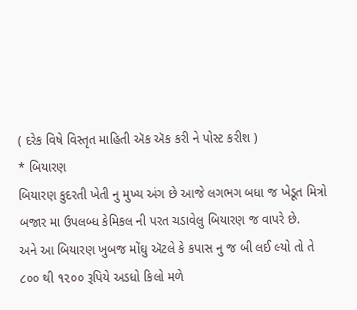( દરેક વિષે વિસ્તૃત માહિતી ઍક ઍક કરી ને પોસ્ટ કરીશ )
* બિયારણ
બિયારણ કુદરતી ખેતી નુ મુખ્ય અંગ છે આજે લગભગ બધા જ ખેડૂત મિત્રો બજાર મા ઉપલબ્ધ કેમિકલ ની પરત ચડાવેલુ બિયારણ જ વાપરે છે.
અને આ બિયારણ ખુબજ મોંઘુ ઍટલે કે કપાસ નુ જ બી લઈ લ્યો તો તે ૮૦૦ થી ૧૨૦૦ રૂપિયે અડધો કિલો મળે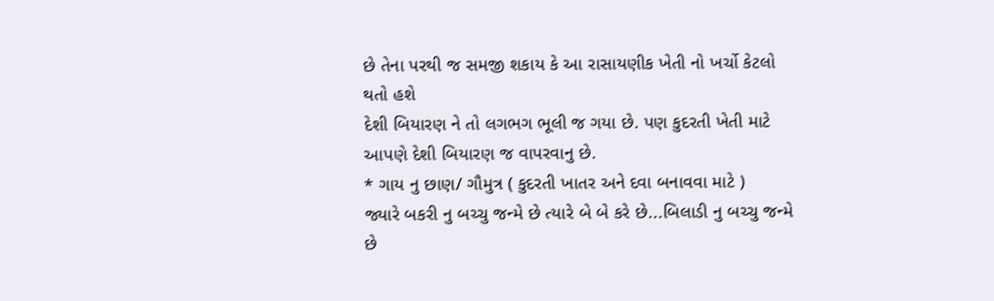છે તેના પરથી જ સમજી શકાય કે આ રાસાયણીક ખેતી નો ખર્ચો કેટલો થતો હશે
દેશી બિયારણ ને તો લગભગ ભૂલી જ ગયા છે. પણ કુદરતી ખેતી માટે આપણે દેશી બિયારણ જ વાપરવાનુ છે.
* ગાય નુ છાણ/ ગૌમુત્ર ( કુદરતી ખાતર અને દવા બનાવવા માટે )
જ્યારે બકરી નુ બચ્ચુ જન્મે છે ત્યારે બે બે કરે છે...બિલાડી નુ બચ્ચુ જન્મે છે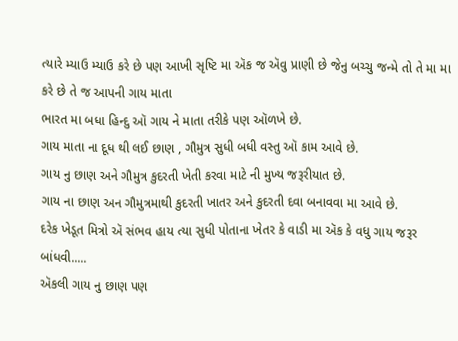ત્યારે મ્યાઉ મ્યાઉ કરે છે પણ આખી સૃષ્ટિ મા ઍક જ ઍવુ પ્રાણી છે જેનુ બચ્ચુ જન્મે તો તે મા મા કરે છે તે જ આપની ગાય માતા
ભારત મા બધા હિન્દુ ઑ ગાય ને માતા તરીકે પણ ઑળખે છે.
ગાય માતા ના દૂધ થી લઈ છાણ , ગૌમુત્ર સુધી બધી વસ્તુ ઑ કામ આવે છે.
ગાય નુ છાણ અને ગૌમુત્ર કુદરતી ખેતી કરવા માટે ની મુખ્ય જરૂરીયાત છે.
ગાય ના છાણ અન ગૌમુત્રમાથી કુદરતી ખાતર અને કુદરતી દવા બનાવવા મા આવે છે.
દરેક ખેડૂત મિત્રો ઍ સંભવ હાય ત્યા સુધી પોતાના ખેતર કે વાડી મા ઍક કે વધુ ગાય જરૂર બાંધવી.....
ઍકલી ગાય નુ છાણ પણ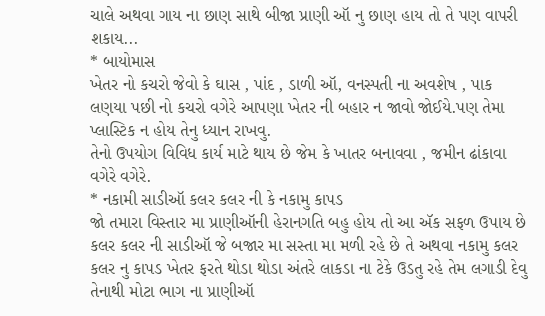ચાલે અથવા ગાય ના છાણ સાથે બીજા પ્રાણી ઑ નુ છાણ હાય તો તે પણ વાપરી શકાય...
* બાયોમાસ
ખેતર નો કચરો જેવો કે ઘાસ , પાંદ , ડાળી ઑ, વનસ્પતી ના અવશેષ , પાક લણયા પછી નો કચરો વગેરે આપણા ખેતર ની બહાર ન જાવો જોઈયે.પણ તેમા પ્લાસ્ટિક ન હોય તેનુ ધ્યાન રાખવુ.
તેનો ઉપયોગ વિવિધ કાર્ય માટે થાય છે જેમ કે ખાતર બનાવવા , જમીન ઢાંકાવા વગેરે વગેરે.
* નકામી સાડીઑ કલર કલર ની કે નકામુ કાપડ
જો તમારા વિસ્તાર મા પ્રાણીઑની હેરાનગતિ બહુ હોય તો આ ઍક સફળ ઉપાય છે
કલર કલર ની સાડીઑ જે બજાર મા સસ્તા મા મળી રહે છે તે અથવા નકામુ કલર કલર નુ કાપડ ખેતર ફરતે થોડા થોડા અંતરે લાકડા ના ટેકે ઉડતુ રહે તેમ લગાડી દેવુ તેનાથી મોટા ભાગ ના પ્રાણીઑ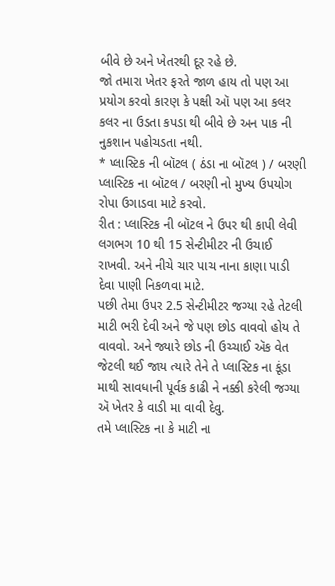બીવે છે અને ખેતરથી દૂર રહે છે.
જો તમારા ખેતર ફરતે જાળ હાય તો પણ આ પ્રયોગ કરવો કારણ કે પક્ષી ઑ પણ આ કલર કલર ના ઉડતા કપડા થી બીવે છે અન પાક ની નુકશાન પહોચડતા નથી.
* પ્લાસ્ટિક ની બૉટલ ( ઠંડા ના બૉટલ ) / બરણી
પ્લાસ્ટિક ના બૉટલ / બરણી નો મુખ્ય ઉપયોગ રોપા ઉગાડવા માટે કરવો.
રીત : પ્લાસ્ટિક ની બૉટલ ને ઉપર થી કાપી લેવી લગભગ 10 થી 15 સેન્ટીમીટર ની ઉચાઈ રાખવી. અને નીચે ચાર પાચ નાના કાણા પાડી દેવા પાણી નિકળવા માટે.
પછી તેમા ઉપર 2.5 સેન્ટીમીટર જગ્યા રહે તેટલી માટી ભરી દેવી અને જે પણ છોડ વાવવો હોય તે વાવવો. અને જ્યારે છોડ ની ઉચ્ચાઈ ઍક વેત જેટલી થઈ જાય ત્યારે તેને તે પ્લાસ્ટિક ના કૂંડા માથી સાવધાની પૂર્વક કાઢી ને નક્કી કરેલી જગ્યા ઍ ખેતર કે વાડી મા વાવી દેવુ.
તમે પ્લાસ્ટિક ના કે માટી ના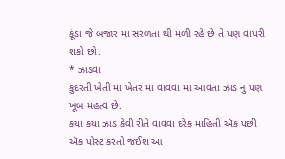કૂંડા જે બજાર મા સરળતા થી મળી રહે છે તે પણ વાપરી શકો છો.
* ઝાડવા
કુદરતી ખેતી મા ખેતર મા વાવવા મા આવતા ઝાડ નુ પણ ખૂબ મહત્વ છે.
કયા કયા ઝાડ કેવી રીતે વાવવા દરેક માહિતી ઍક પછી ઍક પોસ્ટ કરતો જઈશ આ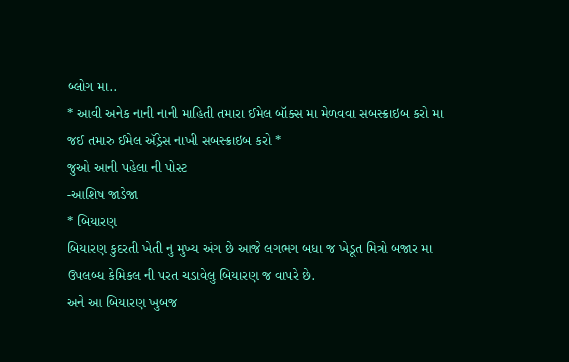બ્લોગ મા..
* આવી અનેક નાની નાની માહિતી તમારા ઈમેલ બૉક્સ મા મેળવવા સબસ્ક્રાઇબ કરો મા જઈ તમારુ ઈમેલ ઍડ્રેસ નાખી સબસ્ક્રાઇબ કરો *
જુઓ આની પહેલા ની પોસ્ટ
-આશિષ જાડેજા
* બિયારણ
બિયારણ કુદરતી ખેતી નુ મુખ્ય અંગ છે આજે લગભગ બધા જ ખેડૂત મિત્રો બજાર મા ઉપલબ્ધ કેમિકલ ની પરત ચડાવેલુ બિયારણ જ વાપરે છે.
અને આ બિયારણ ખુબજ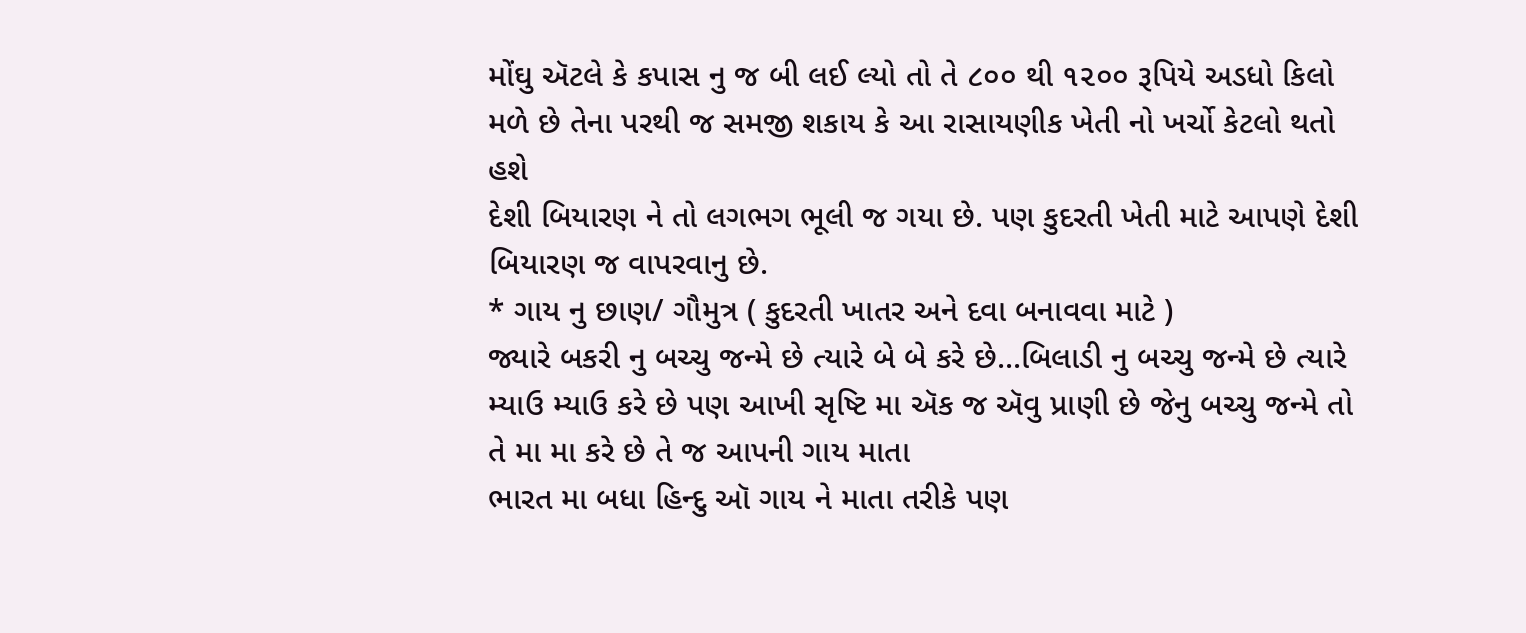મોંઘુ ઍટલે કે કપાસ નુ જ બી લઈ લ્યો તો તે ૮૦૦ થી ૧૨૦૦ રૂપિયે અડધો કિલો મળે છે તેના પરથી જ સમજી શકાય કે આ રાસાયણીક ખેતી નો ખર્ચો કેટલો થતો હશે
દેશી બિયારણ ને તો લગભગ ભૂલી જ ગયા છે. પણ કુદરતી ખેતી માટે આપણે દેશી બિયારણ જ વાપરવાનુ છે.
* ગાય નુ છાણ/ ગૌમુત્ર ( કુદરતી ખાતર અને દવા બનાવવા માટે )
જ્યારે બકરી નુ બચ્ચુ જન્મે છે ત્યારે બે બે કરે છે...બિલાડી નુ બચ્ચુ જન્મે છે ત્યારે મ્યાઉ મ્યાઉ કરે છે પણ આખી સૃષ્ટિ મા ઍક જ ઍવુ પ્રાણી છે જેનુ બચ્ચુ જન્મે તો તે મા મા કરે છે તે જ આપની ગાય માતા
ભારત મા બધા હિન્દુ ઑ ગાય ને માતા તરીકે પણ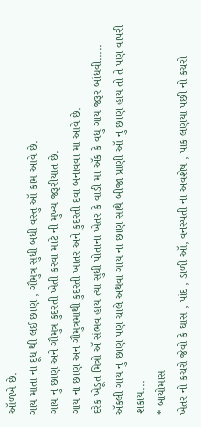ઑળખે છે.
ગાય માતા ના દૂધ થી લઈ છાણ , ગૌમુત્ર સુધી બધી વસ્તુ ઑ કામ આવે છે.
ગાય નુ છાણ અને ગૌમુત્ર કુદરતી ખેતી કરવા માટે ની મુખ્ય જરૂરીયાત છે.
ગાય ના છાણ અન ગૌમુત્રમાથી કુદરતી ખાતર અને કુદરતી દવા બનાવવા મા આવે છે.
દરેક ખેડૂત મિત્રો ઍ સંભવ હાય ત્યા સુધી પોતાના ખેતર કે વાડી મા ઍક કે વધુ ગાય જરૂર બાંધવી.....
ઍકલી ગાય નુ છાણ પણ ચાલે અથવા ગાય ના છાણ સાથે બીજા પ્રાણી ઑ નુ છાણ હાય તો તે પણ વાપરી શકાય...
* બાયોમાસ
ખેતર નો કચરો જેવો કે ઘાસ , પાંદ , ડાળી ઑ, વનસ્પતી ના અવશેષ , પાક લણયા પછી નો કચરો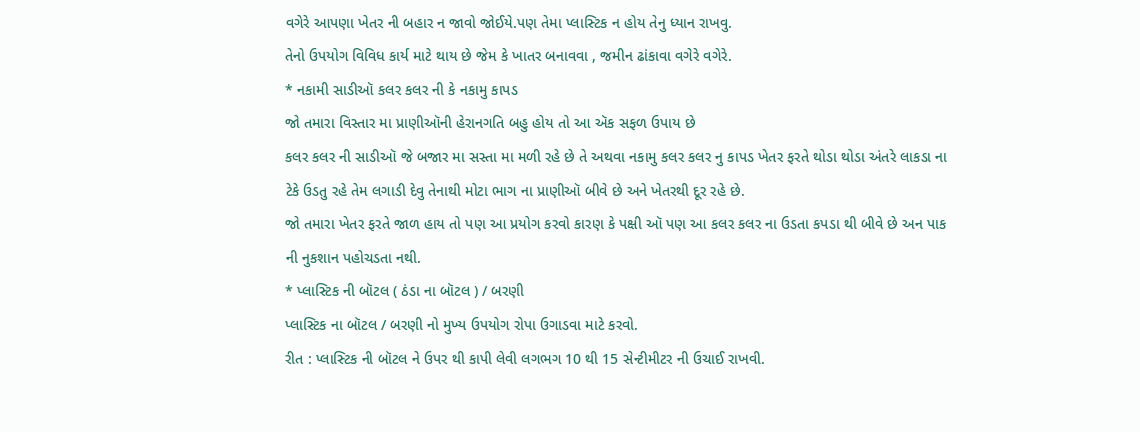વગેરે આપણા ખેતર ની બહાર ન જાવો જોઈયે.પણ તેમા પ્લાસ્ટિક ન હોય તેનુ ધ્યાન રાખવુ.
તેનો ઉપયોગ વિવિધ કાર્ય માટે થાય છે જેમ કે ખાતર બનાવવા , જમીન ઢાંકાવા વગેરે વગેરે.
* નકામી સાડીઑ કલર કલર ની કે નકામુ કાપડ
જો તમારા વિસ્તાર મા પ્રાણીઑની હેરાનગતિ બહુ હોય તો આ ઍક સફળ ઉપાય છે
કલર કલર ની સાડીઑ જે બજાર મા સસ્તા મા મળી રહે છે તે અથવા નકામુ કલર કલર નુ કાપડ ખેતર ફરતે થોડા થોડા અંતરે લાકડા ના ટેકે ઉડતુ રહે તેમ લગાડી દેવુ તેનાથી મોટા ભાગ ના પ્રાણીઑ બીવે છે અને ખેતરથી દૂર રહે છે.
જો તમારા ખેતર ફરતે જાળ હાય તો પણ આ પ્રયોગ કરવો કારણ કે પક્ષી ઑ પણ આ કલર કલર ના ઉડતા કપડા થી બીવે છે અન પાક ની નુકશાન પહોચડતા નથી.
* પ્લાસ્ટિક ની બૉટલ ( ઠંડા ના બૉટલ ) / બરણી
પ્લાસ્ટિક ના બૉટલ / બરણી નો મુખ્ય ઉપયોગ રોપા ઉગાડવા માટે કરવો.
રીત : પ્લાસ્ટિક ની બૉટલ ને ઉપર થી કાપી લેવી લગભગ 10 થી 15 સેન્ટીમીટર ની ઉચાઈ રાખવી.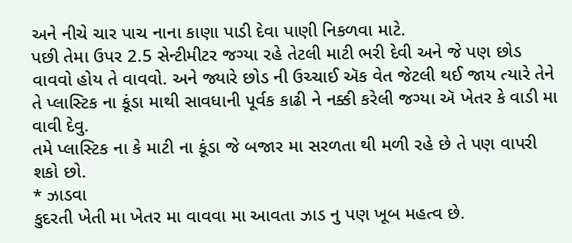અને નીચે ચાર પાચ નાના કાણા પાડી દેવા પાણી નિકળવા માટે.
પછી તેમા ઉપર 2.5 સેન્ટીમીટર જગ્યા રહે તેટલી માટી ભરી દેવી અને જે પણ છોડ વાવવો હોય તે વાવવો. અને જ્યારે છોડ ની ઉચ્ચાઈ ઍક વેત જેટલી થઈ જાય ત્યારે તેને તે પ્લાસ્ટિક ના કૂંડા માથી સાવધાની પૂર્વક કાઢી ને નક્કી કરેલી જગ્યા ઍ ખેતર કે વાડી મા વાવી દેવુ.
તમે પ્લાસ્ટિક ના કે માટી ના કૂંડા જે બજાર મા સરળતા થી મળી રહે છે તે પણ વાપરી શકો છો.
* ઝાડવા
કુદરતી ખેતી મા ખેતર મા વાવવા મા આવતા ઝાડ નુ પણ ખૂબ મહત્વ છે.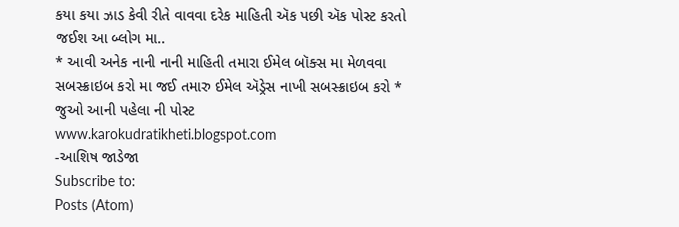કયા કયા ઝાડ કેવી રીતે વાવવા દરેક માહિતી ઍક પછી ઍક પોસ્ટ કરતો જઈશ આ બ્લોગ મા..
* આવી અનેક નાની નાની માહિતી તમારા ઈમેલ બૉક્સ મા મેળવવા સબસ્ક્રાઇબ કરો મા જઈ તમારુ ઈમેલ ઍડ્રેસ નાખી સબસ્ક્રાઇબ કરો *
જુઓ આની પહેલા ની પોસ્ટ
www.karokudratikheti.blogspot.com
-આશિષ જાડેજા
Subscribe to:
Posts (Atom)